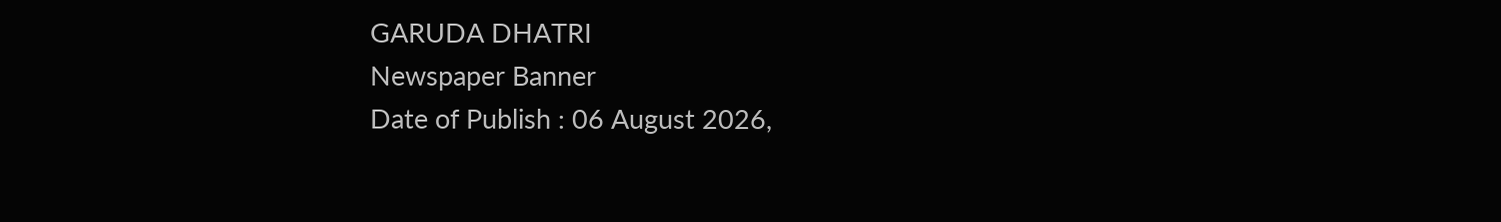GARUDA DHATRI
Newspaper Banner
Date of Publish : 06 August 2026,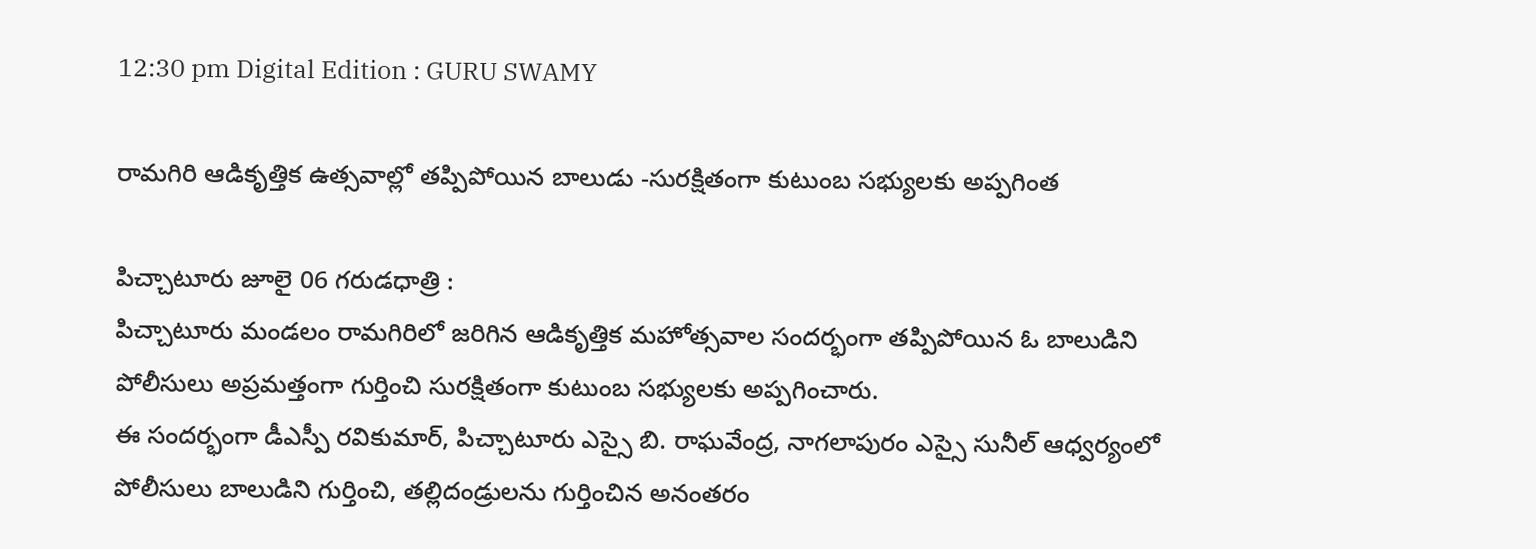12:30 pm Digital Edition : GURU SWAMY

రామగిరి ఆడికృత్తిక ఉత్సవాల్లో తప్పిపోయిన బాలుడు -సురక్షితంగా కుటుంబ సభ్యులకు అప్పగింత

పిచ్చాటూరు జూలై 06 గరుడధాత్రి :
పిచ్చాటూరు మండలం రామగిరిలో జరిగిన ఆడికృత్తిక మహోత్సవాల సందర్భంగా తప్పిపోయిన ఓ బాలుడిని పోలీసులు అప్రమత్తంగా గుర్తించి సురక్షితంగా కుటుంబ సభ్యులకు అప్పగించారు.
ఈ సందర్భంగా డీఎస్పీ రవికుమార్, పిచ్చాటూరు ఎస్సై బి. రాఘవేంద్ర, నాగలాపురం ఎస్సై సునీల్ ఆధ్వర్యంలో పోలీసులు బాలుడిని గుర్తించి, తల్లిదండ్రులను గుర్తించిన అనంతరం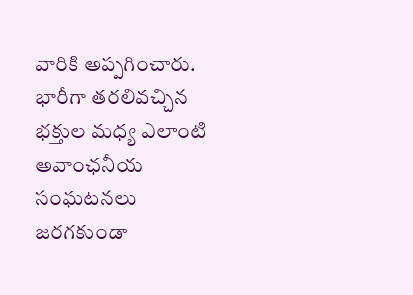వారికి అప్పగించారు.
భారీగా తరలివచ్చిన భక్తుల మధ్య ఎలాంటి అవాంఛనీయ సంఘటనలు జరగకుండా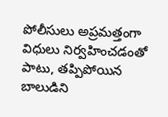పోలీసులు అప్రమత్తంగా విధులు నిర్వహించడంతో పాటు, తప్పిపోయిన బాలుడిని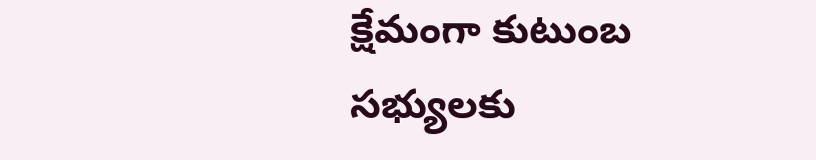క్షేమంగా కుటుంబ సభ్యులకు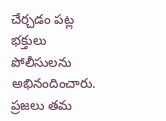చేర్చడం పట్ల భక్తులు పోలీసులను అభినందించారు.
ప్రజలు తమ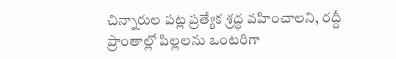చిన్నారుల పట్ల ప్రత్యేక శ్రద్ధ వహించాలని, రద్దీ ప్రాంతాల్లో పిల్లలను ఒంటరిగా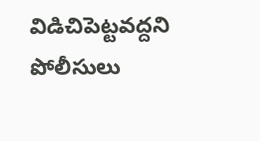విడిచిపెట్టవద్దని పోలీసులు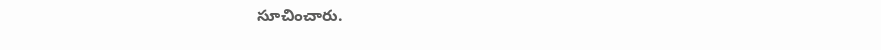సూచించారు.